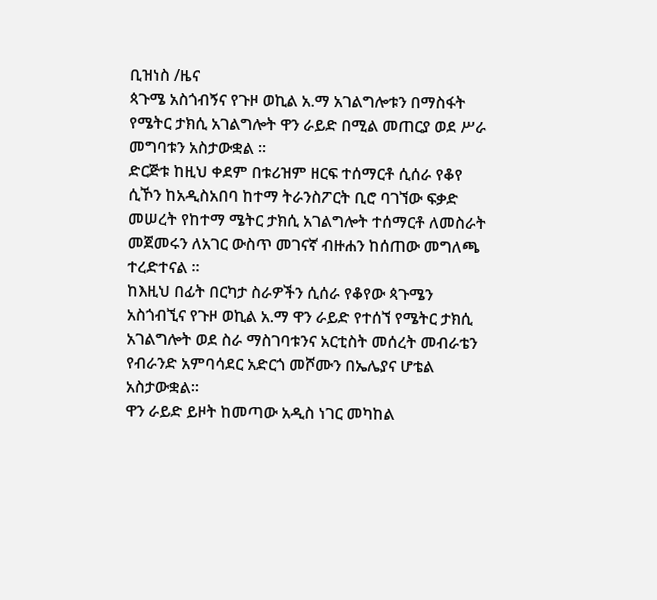ቢዝነስ /ዜና
ጳጉሜ አስጎብኝና የጉዞ ወኪል አ.ማ አገልግሎቱን በማስፋት የሜትር ታክሲ አገልግሎት ዋን ራይድ በሚል መጠርያ ወደ ሥራ መግባቱን አስታውቋል ።
ድርጅቱ ከዚህ ቀደም በቱሪዝም ዘርፍ ተሰማርቶ ሲሰራ የቆየ ሲኾን ከአዲስአበባ ከተማ ትራንስፖርት ቢሮ ባገኘው ፍቃድ መሠረት የከተማ ሜትር ታክሲ አገልግሎት ተሰማርቶ ለመስራት መጀመሩን ለአገር ውስጥ መገናኛ ብዙሐን ከሰጠው መግለጫ ተረድተናል ።
ከእዚህ በፊት በርካታ ስራዎችን ሲሰራ የቆየው ጳጉሜን አስጎብኚና የጉዞ ወኪል አ.ማ ዋን ራይድ የተሰኘ የሜትር ታክሲ አገልግሎት ወደ ስራ ማስገባቱንና አርቲስት መሰረት መብራቴን የብራንድ አምባሳደር አድርጎ መሾሙን በኤሌያና ሆቴል አስታውቋል።
ዋን ራይድ ይዞት ከመጣው አዲስ ነገር መካከል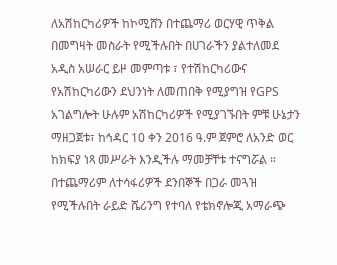ለአሽከርካሪዎች ከኮሚሸን በተጨማሪ ወርሃዊ ጥቅል በመግዛት መስራት የሚችሉበት በሀገራችን ያልተለመደ አዲስ አሠራር ይዞ መምጣቱ ፣ የተሽከርካሪውና የአሽከርካሪውን ደህንነት ለመጠበቅ የሚያግዝ የGPS አገልግሎት ሁሉም አሽከርካሪዎች የሚያገኙበት ምቹ ሁኔታን ማዘጋጀቱ፣ ከኅዳር 10 ቀን 2016 ዓ.ም ጀምሮ ለአንድ ወር ከክፍያ ነጻ መሥራት እንዲችሉ ማመቻቸቱ ተናግሯል ።
በተጨማሪም ለተሳፋሪዎች ደንበኞች በጋራ መጓዝ የሚችሉበት ራይድ ሼሪንግ የተባለ የቴክኖሎጂ አማራጭ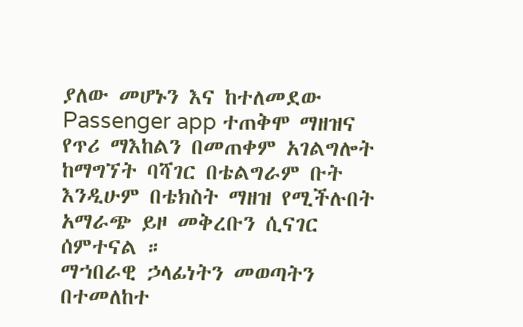ያለው መሆኑን እና ከተለመደው Passenger app ተጠቅሞ ማዘዝና የጥሪ ማእከልን በመጠቀም አገልግሎት ከማግኘት ባሻገር በቴልግራም ቡት እንዲሁም በቴክስት ማዘዝ የሚችሉበት አማራጭ ይዞ መቅረቡን ሲናገር ሰምተናል ።
ማኀበራዊ ኃላፊነትን መወጣትን በተመለከተ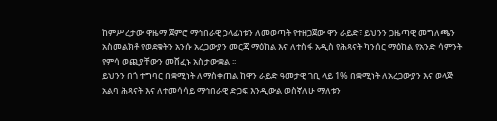ከምሥረታው ዋዜማ ጀምሮ ማኅበራዊ ኃላፊነቱን ለመወጣት የተዘጋጀው ዋን ራይድ፣ ይህንን ጋዜጣዊ መግለጫን አስመልክቶ የወደቁትን አንሱ አረጋውያን መርጃ ማዕከል እና ለተስፋ አዲስ የሕጻናት ካንሰር ማዕከል የአንድ ሳምንት የምሳ ወጪያቸውን መሸፈኑ አስታውቋል ፡፡
ይህንን በጎ ተግባር በቋሚነት ለማስቀጠል ከዋን ራይድ ዓመታዊ ገቢ ላይ 1% በቋሚነት ለአረጋውያን እና ወላጅ አልባ ሕጻናት እና ለተመሳሳይ ማኅበራዊ ድጋፍ እንዲውል ወስኛለሁ ማለቱን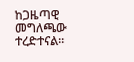ከጋዜጣዊ መግለጫው ተረድተናል።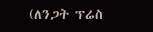(ለንጋት ፕሬስ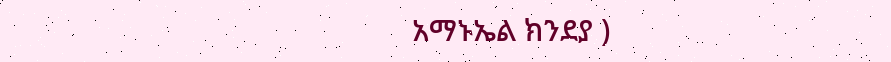አማኑኤል ክንደያ )